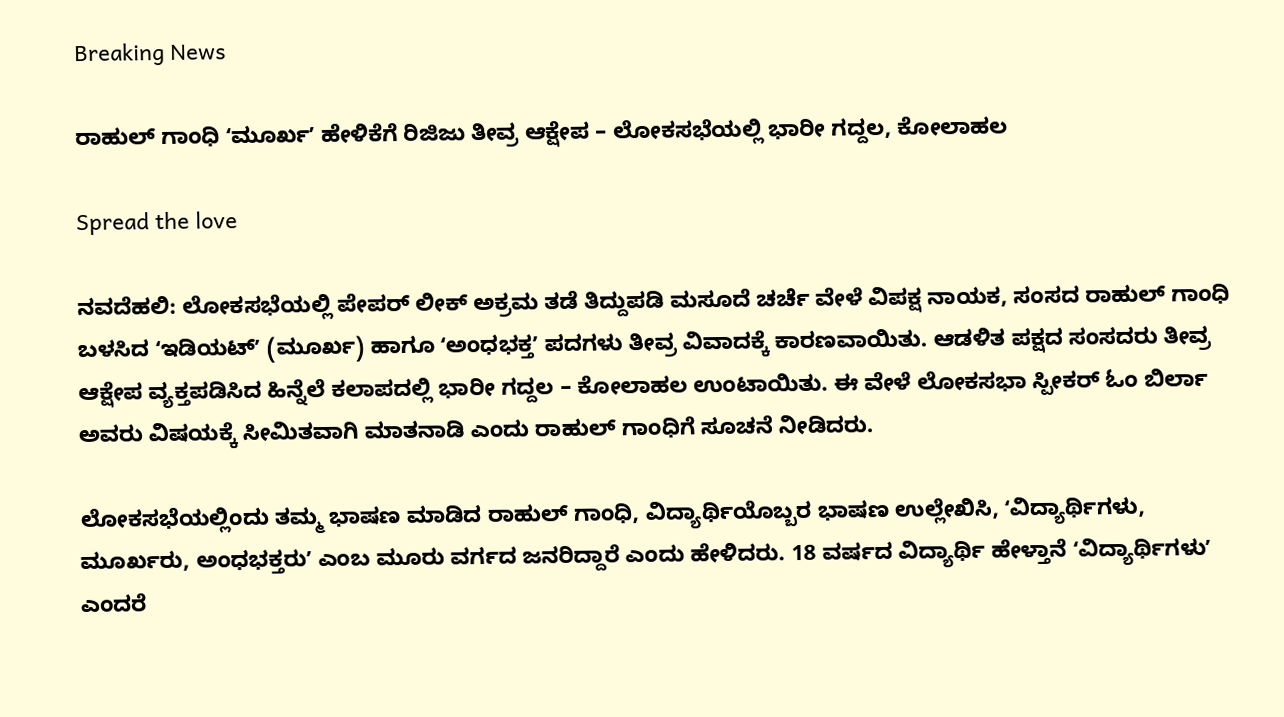Breaking News

ರಾಹುಲ್ ಗಾಂಧಿ ʻಮೂರ್ಖʼ ಹೇಳಿಕೆಗೆ ರಿಜಿಜು ತೀವ್ರ ಆಕ್ಷೇಪ – ಲೋಕಸಭೆಯಲ್ಲಿ ಭಾರೀ ಗದ್ದಲ, ಕೋಲಾಹಲ

Spread the love

ನವದೆಹಲಿ: ಲೋಕಸಭೆಯಲ್ಲಿ ಪೇಪರ್‌ ಲೀಕ್‌ ಅಕ್ರಮ ತಡೆ ತಿದ್ದುಪಡಿ ಮಸೂದೆ ಚರ್ಚೆ ವೇಳೆ ವಿಪಕ್ಷ ನಾಯಕ, ಸಂಸದ ರಾಹುಲ್ ಗಾಂಧಿ ಬಳಸಿದ ʻಇಡಿಯಟ್ʼ (ಮೂರ್ಖ) ಹಾಗೂ ʻಅಂಧಭಕ್ತʼ ಪದಗಳು ತೀವ್ರ ವಿವಾದಕ್ಕೆ ಕಾರಣವಾಯಿತು. ಆಡಳಿತ ಪಕ್ಷದ ಸಂಸದರು ತೀವ್ರ ಆಕ್ಷೇಪ ವ್ಯಕ್ತಪಡಿಸಿದ ಹಿನ್ನೆಲೆ ಕಲಾಪದಲ್ಲಿ ಭಾರೀ ಗದ್ದಲ – ಕೋಲಾಹಲ ಉಂಟಾಯಿತು. ಈ ವೇಳೆ ಲೋಕಸಭಾ ಸ್ಪೀಕರ್ ಓಂ ಬಿರ್ಲಾ ಅವರು ವಿಷಯಕ್ಕೆ ಸೀಮಿತವಾಗಿ ಮಾತನಾಡಿ ಎಂದು ರಾಹುಲ್ ಗಾಂಧಿಗೆ ಸೂಚನೆ ನೀಡಿದರು.

ಲೋಕಸಭೆಯಲ್ಲಿಂದು ತಮ್ಮ ಭಾಷಣ ಮಾಡಿದ ರಾಹುಲ್‌ ಗಾಂಧಿ, ವಿದ್ಯಾರ್ಥಿಯೊಬ್ಬರ ಭಾಷಣ ಉಲ್ಲೇಖಿಸಿ, ʻವಿದ್ಯಾರ್ಥಿಗಳು, ಮೂರ್ಖರು, ಅಂಧಭಕ್ತರುʼ ಎಂಬ ಮೂರು ವರ್ಗದ ಜನರಿದ್ದಾರೆ ಎಂದು ಹೇಳಿದರು. 18 ವರ್ಷದ ವಿದ್ಯಾರ್ಥಿ ಹೇಳ್ತಾನೆ ʻವಿದ್ಯಾರ್ಥಿಗಳುʼ ಎಂದರೆ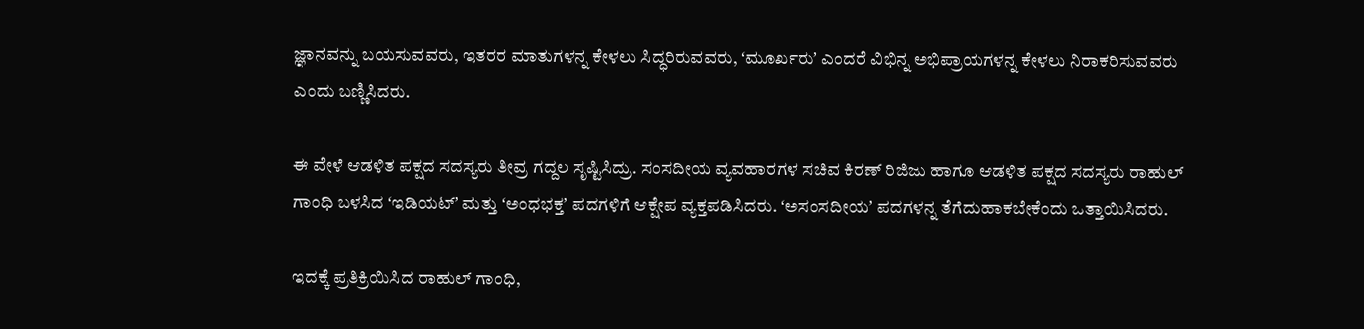ಜ್ಞಾನವನ್ನು ಬಯಸುವವರು, ಇತರರ ಮಾತುಗಳನ್ನ ಕೇಳಲು ಸಿದ್ಧರಿರುವವರು, ʻಮೂರ್ಖರುʼ ಎಂದರೆ ವಿಭಿನ್ನ ಅಭಿಪ್ರಾಯಗಳನ್ನ ಕೇಳಲು ನಿರಾಕರಿಸುವವರು ಎಂದು ಬಣ್ಣಿಸಿದರು.

ಈ ವೇಳೆ ಆಡಳಿತ ಪಕ್ಷದ ಸದಸ್ಯರು ತೀವ್ರ ಗದ್ದಲ ಸೃಷ್ಟಿಸಿದ್ರು. ಸಂಸದೀಯ ವ್ಯವಹಾರಗಳ ಸಚಿವ ಕಿರಣ್ ರಿಜಿಜು ಹಾಗೂ ಆಡಳಿತ ಪಕ್ಷದ ಸದಸ್ಯರು ರಾಹುಲ್ ಗಾಂಧಿ ಬಳಸಿದ ʻಇಡಿಯಟ್ʼ ಮತ್ತು ʻಅಂಧಭಕ್ತʼ ಪದಗಳಿಗೆ ಆಕ್ಷೇಪ ವ್ಯಕ್ತಪಡಿಸಿದರು. ʻಅಸಂಸದೀಯʼ ಪದಗಳನ್ನ ತೆಗೆದುಹಾಕಬೇಕೆಂದು ಒತ್ತಾಯಿಸಿದರು.

ಇದಕ್ಕೆ ಪ್ರತಿಕ್ರಿಯಿಸಿದ ರಾಹುಲ್ ಗಾಂಧಿ,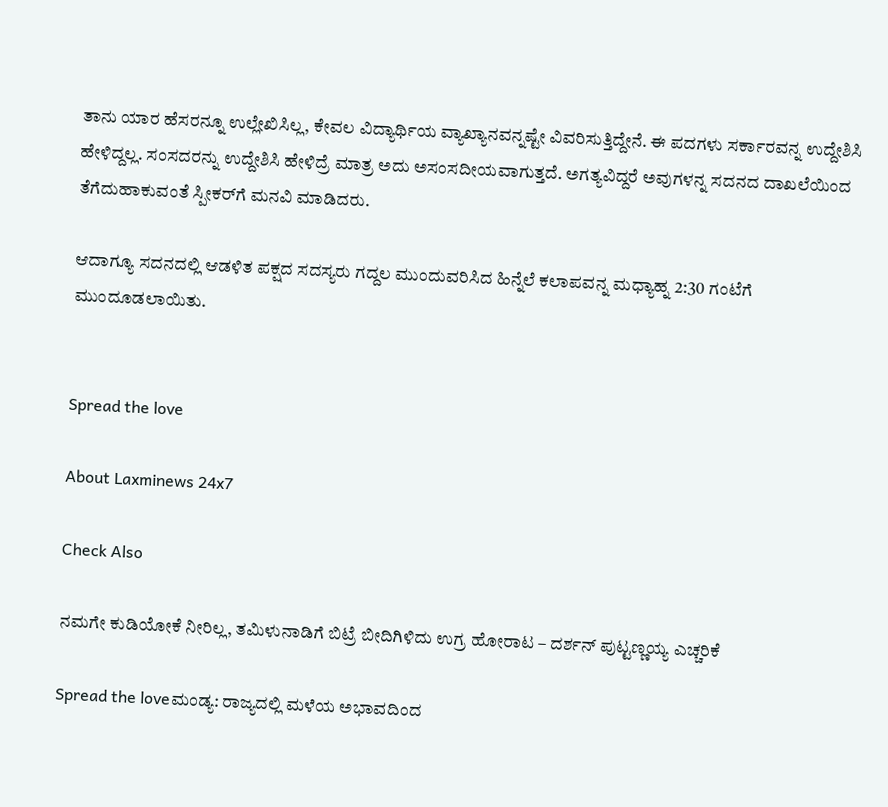ತಾನು ಯಾರ ಹೆಸರನ್ನೂ ಉಲ್ಲೇಖಿಸಿಲ್ಲ, ಕೇವಲ ವಿದ್ಯಾರ್ಥಿಯ ವ್ಯಾಖ್ಯಾನವನ್ನಷ್ಟೇ ವಿವರಿಸುತ್ತಿದ್ದೇನೆ. ಈ ಪದಗಳು ಸರ್ಕಾರವನ್ನ ಉದ್ದೇಶಿಸಿ ಹೇಳಿದ್ದಲ್ಲ. ಸಂಸದರನ್ನು ಉದ್ದೇಶಿಸಿ ಹೇಳಿದ್ರೆ ಮಾತ್ರ ಅದು ಅಸಂಸದೀಯವಾಗುತ್ತದೆ. ಅಗತ್ಯವಿದ್ದರೆ ಅವುಗಳನ್ನ ಸದನದ ದಾಖಲೆಯಿಂದ ತೆಗೆದುಹಾಕುವಂತೆ ಸ್ಪೀಕರ್‌ಗೆ ಮನವಿ ಮಾಡಿದರು.

ಆದಾಗ್ಯೂ ಸದನದಲ್ಲಿ ಆಡಳಿತ ಪಕ್ಷದ ಸದಸ್ಯರು ಗದ್ದಲ ಮುಂದುವರಿಸಿದ ಹಿನ್ನೆಲೆ ಕಲಾಪವನ್ನ ಮಧ್ಯಾಹ್ನ 2:30 ಗಂಟೆಗೆ ಮುಂದೂಡಲಾಯಿತು.


Spread the love

About Laxminews 24x7

Check Also

ನಮಗೇ ಕುಡಿಯೋಕೆ ನೀರಿಲ್ಲ, ತಮಿಳುನಾಡಿಗೆ ಬಿಟ್ರೆ ಬೀದಿಗಿಳಿದು ಉಗ್ರ ಹೋರಾಟ – ದರ್ಶನ್ ಪುಟ್ಟಣ್ಣಯ್ಯ ಎಚ್ಚರಿಕೆ

Spread the loveಮಂಡ್ಯ: ರಾಜ್ಯದಲ್ಲಿ ಮಳೆಯ ಅಭಾವದಿಂದ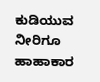ಕುಡಿಯುವ ನೀರಿಗೂ ಹಾಹಾಕಾರ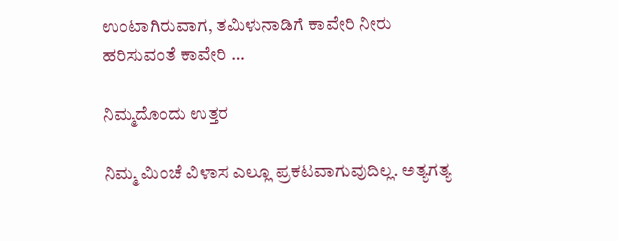ಉಂಟಾಗಿರುವಾಗ, ತಮಿಳುನಾಡಿಗೆ ಕಾವೇರಿ ನೀರು ಹರಿಸುವಂತೆ ಕಾವೇರಿ …

ನಿಮ್ಮದೊಂದು ಉತ್ತರ

ನಿಮ್ಮ ಮಿಂಚೆ ವಿಳಾಸ ಎಲ್ಲೂ ಪ್ರಕಟವಾಗುವುದಿಲ್ಲ. ಅತ್ಯಗತ್ಯ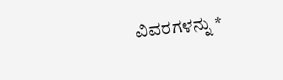ವಿವರಗಳನ್ನು *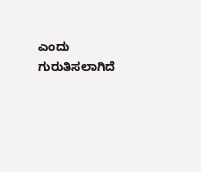ಎಂದು ಗುರುತಿಸಲಾಗಿದೆ